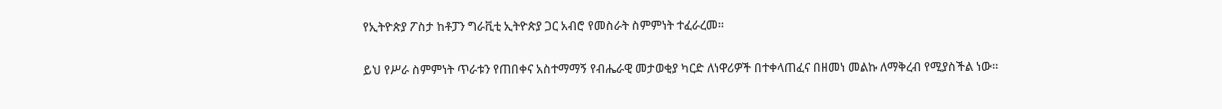የኢትዮጵያ ፖስታ ከቶፓን ግራቪቲ ኢትዮጵያ ጋር አብሮ የመስራት ስምምነት ተፈራረመ።

ይህ የሥራ ስምምነት ጥራቱን የጠበቀና አስተማማኝ የብሔራዊ መታወቂያ ካርድ ለነዋሪዎች በተቀላጠፈና በዘመነ መልኩ ለማቅረብ የሚያስችል ነው።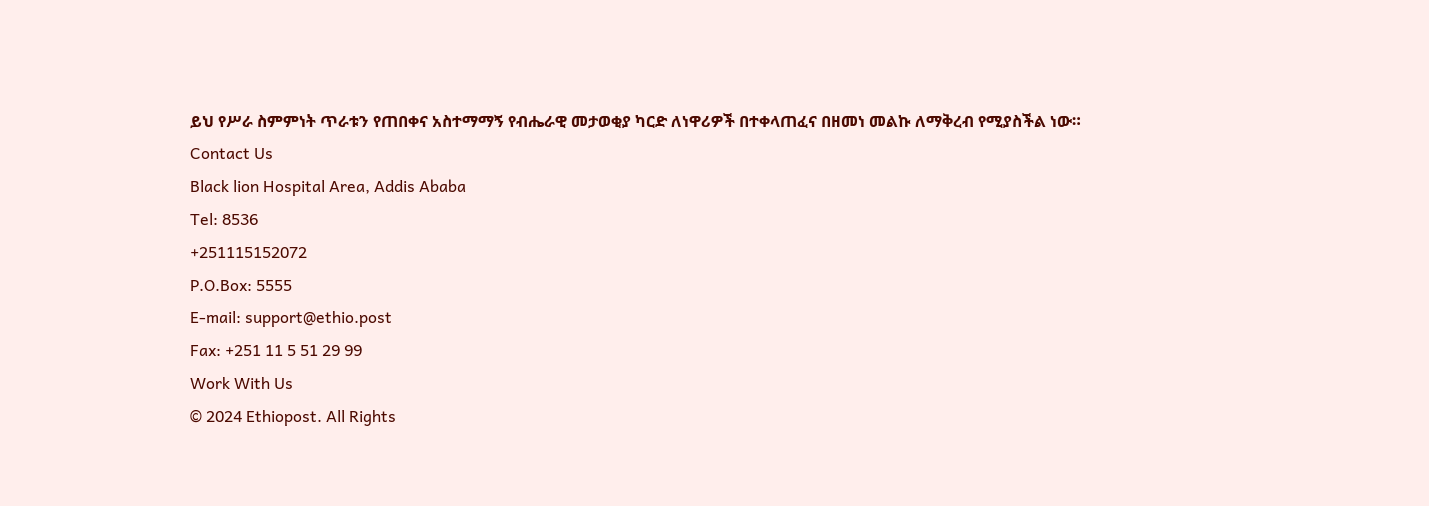ይህ የሥራ ስምምነት ጥራቱን የጠበቀና አስተማማኝ የብሔራዊ መታወቂያ ካርድ ለነዋሪዎች በተቀላጠፈና በዘመነ መልኩ ለማቅረብ የሚያስችል ነው።
Contact Us
Black lion Hospital Area, Addis Ababa
Tel: 8536
+251115152072
P.O.Box: 5555
E-mail: support@ethio.post
Fax: +251 11 5 51 29 99
Work With Us
© 2024 Ethiopost. All Rights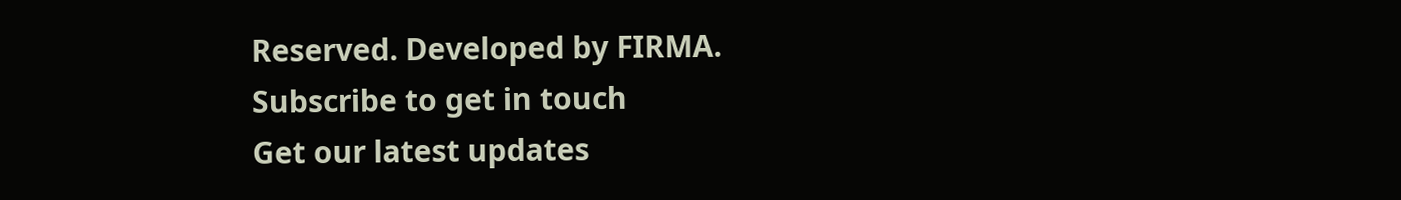Reserved. Developed by FIRMA.
Subscribe to get in touch
Get our latest updates